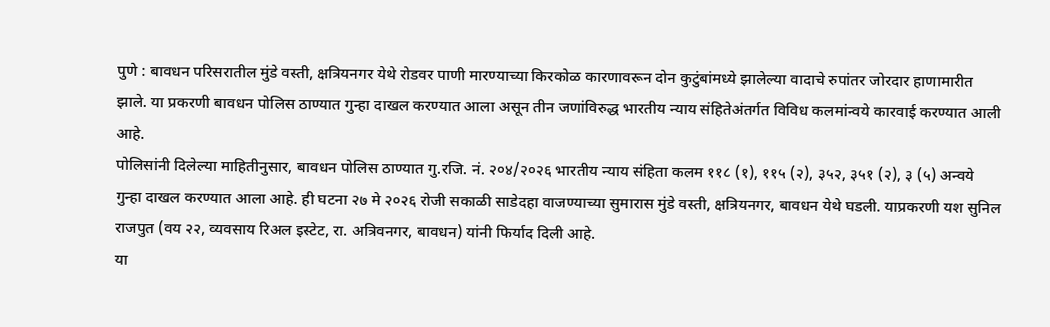पुणे : बावधन परिसरातील मुंडे वस्ती, क्षत्रियनगर येथे रोडवर पाणी मारण्याच्या किरकोळ कारणावरून दोन कुटुंबांमध्ये झालेल्या वादाचे रुपांतर जोरदार हाणामारीत झाले. या प्रकरणी बावधन पोलिस ठाण्यात गुन्हा दाखल करण्यात आला असून तीन जणांविरुद्ध भारतीय न्याय संहितेअंतर्गत विविध कलमांन्वये कारवाई करण्यात आली आहे.
पोलिसांनी दिलेल्या माहितीनुसार, बावधन पोलिस ठाण्यात गु.रजि. नं. २०४/२०२६ भारतीय न्याय संहिता कलम ११८ (१), ११५ (२), ३५२, ३५१ (२), ३ (५) अन्वये गुन्हा दाखल करण्यात आला आहे. ही घटना २७ मे २०२६ रोजी सकाळी साडेदहा वाजण्याच्या सुमारास मुंडे वस्ती, क्षत्रियनगर, बावधन येथे घडली. याप्रकरणी यश सुनिल राजपुत (वय २२, व्यवसाय रिअल इस्टेट, रा. अत्रिवनगर, बावधन) यांनी फिर्याद दिली आहे.
या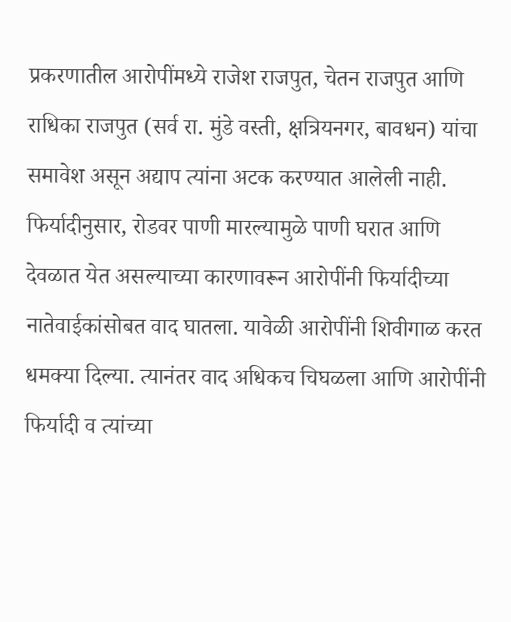प्रकरणातील आरोपींमध्ये राजेश राजपुत, चेतन राजपुत आणि राधिका राजपुत (सर्व रा. मुंडे वस्ती, क्षत्रियनगर, बावधन) यांचा समावेश असून अद्याप त्यांना अटक करण्यात आलेली नाही.
फिर्यादीनुसार, रोडवर पाणी मारल्यामुळे पाणी घरात आणि देवळात येत असल्याच्या कारणावरून आरोपींनी फिर्यादीच्या नातेवाईकांसोबत वाद घातला. यावेळी आरोपींनी शिवीगाळ करत धमक्या दिल्या. त्यानंतर वाद अधिकच चिघळला आणि आरोपींनी फिर्यादी व त्यांच्या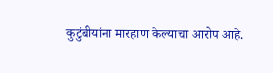कुटुंबीयांना मारहाण केल्याचा आरोप आहे.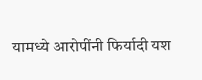यामध्ये आरोपींनी फिर्यादी यश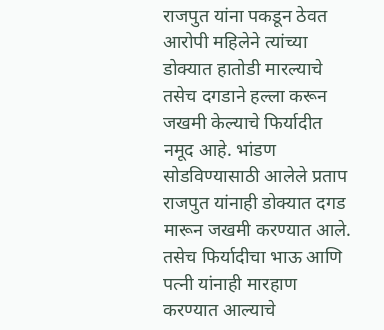राजपुत यांना पकडून ठेवत आरोपी महिलेने त्यांच्या डोक्यात हातोडी मारल्याचे तसेच दगडाने हल्ला करून जखमी केल्याचे फिर्यादीत नमूद आहे. भांडण सोडविण्यासाठी आलेले प्रताप राजपुत यांनाही डोक्यात दगड मारून जखमी करण्यात आले. तसेच फिर्यादीचा भाऊ आणि पत्नी यांनाही मारहाण करण्यात आल्याचे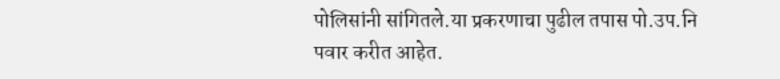पोलिसांनी सांगितले.या प्रकरणाचा पुढील तपास पो.उप.नि पवार करीत आहेत.